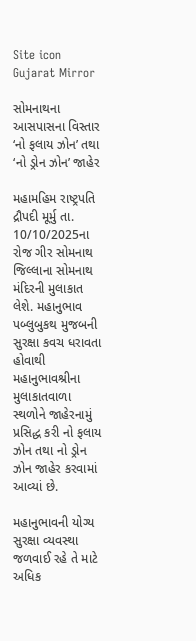Site icon Gujarat Mirror

સોમનાથના આસપાસના વિસ્તાર ‘નો ફલાય ઝોન’ તથા ‘નો ડ્રોન ઝોન’ જાહેર

મહામહિમ રાષ્ટ્રપતિ દ્રૌપદી મૂર્મુ તા. 10/10/2025ના રોજ ગીર સોમનાથ જિલ્લાના સોમનાથ મંદિરની મુલાકાત લેશે. મહાનુભાવ પબ્લુબુકથ મુજબની સુરક્ષા કવચ ધરાવતા હોવાથી મહાનુભાવશ્રીના મુલાકાતવાળા સ્થળોને જાહેરનામું પ્રસિદ્ધ કરી નો ફલાય ઝોન તથા નો ડ્રોન ઝોન જાહેર કરવામાં આવ્યાં છે.

મહાનુભાવની યોગ્ય સુરક્ષા વ્યવસ્થા જળવાઈ રહે તે માટે અધિક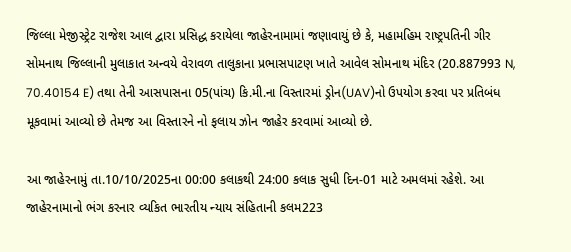જિલ્લા મેજીસ્ટ્રેટ રાજેશ આલ દ્વારા પ્રસિદ્ધ કરાયેલા જાહેરનામામાં જણાવાયું છે કે, મહામહિમ રાષ્ટ્રપતિની ગીર સોમનાથ જિલ્લાની મુલાકાત અન્વયે વેરાવળ તાલુકાના પ્રભાસપાટણ ખાતે આવેલ સોમનાથ મંદિર (20.887993 N, 70.40154 E) તથા તેની આસપાસના 05(પાંચ) કિ.મી.ના વિસ્તારમાં ડ્રોન(UAV)નો ઉપયોગ કરવા પર પ્રતિબંધ મૂકવામાં આવ્યો છે તેમજ આ વિસ્તારને નો ફલાય ઝોન જાહેર કરવામાં આવ્યો છે.

આ જાહેરનામું તા.10/10/2025ના 00:00 કલાકથી 24:00 કલાક સુધી દિન-01 માટે અમલમાં રહેશે. આ જાહેરનામાનો ભંગ કરનાર વ્યકિત ભારતીય ન્યાય સંહિતાની કલમ223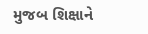મુજબ શિક્ષાને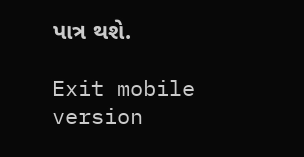પાત્ર થશે.

Exit mobile version